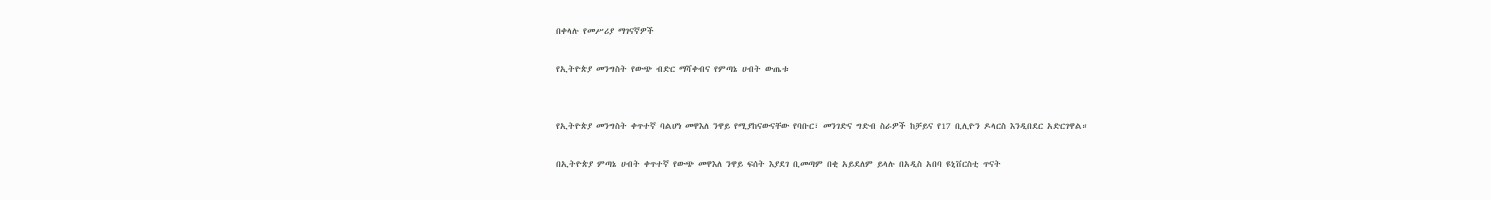በቀላሉ የመሥሪያ ማገናኛዎች

የኢትዮጵያ መንግስት የውጭ ብድር ማሻቀብና የምጣኔ ሀብት ውጤቱ


የኢትዮጵያ መንግስት ቀጥተኛ ባልሆነ መዋእለ ንዋይ የሚያከናውናቸው የባቡር፣ መንገድና ግድብ ስራዎች ከቻይና የ17 ቢሊዮን ዶላርስ እንዲበደር አድርገዋል።

በኢትዮጵያ ምጣኔ ሀብት ቀጥተኛ የውጭ መዋእለ ንዋይ ፍሰት እያደገ ቢመጣም በቂ አይደለም ይላሉ በአዲስ አበባ ዩኒቨርስቲ ጥናት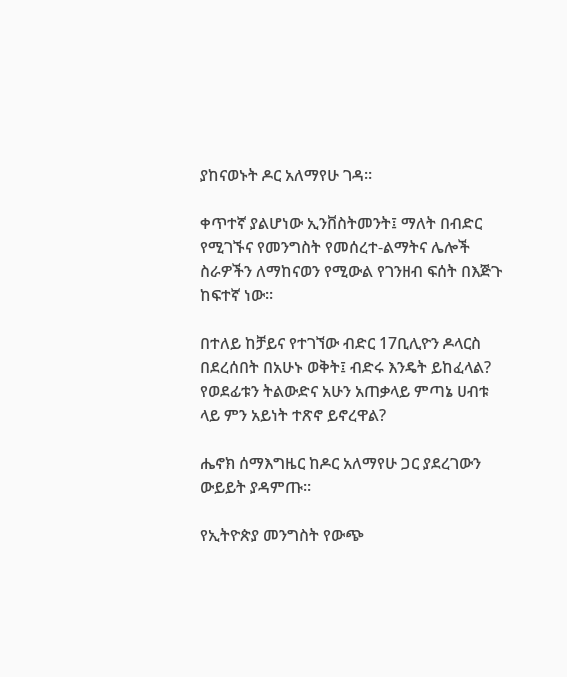ያከናወኑት ዶር አለማየሁ ገዳ።

ቀጥተኛ ያልሆነው ኢንቨስትመንት፤ ማለት በብድር የሚገኙና የመንግስት የመሰረተ-ልማትና ሌሎች ስራዎችን ለማከናወን የሚውል የገንዘብ ፍሰት በእጅጉ ከፍተኛ ነው።

በተለይ ከቻይና የተገኘው ብድር 17ቢሊዮን ዶላርስ በደረሰበት በአሁኑ ወቅት፤ ብድሩ እንዴት ይከፈላል? የወደፊቱን ትልውድና አሁን አጠቃላይ ምጣኔ ሀብቱ ላይ ምን አይነት ተጽኖ ይኖረዋል?

ሔኖክ ሰማእግዜር ከዶር አለማየሁ ጋር ያደረገውን ውይይት ያዳምጡ።

የኢትዮጵያ መንግስት የውጭ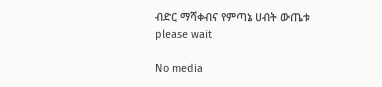ብድር ማሻቀብና የምጣኔ ሀብት ውጤቱ
please wait

No media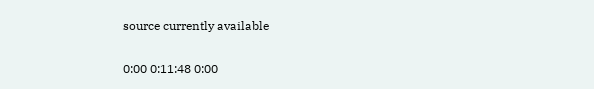source currently available

0:00 0:11:48 0:00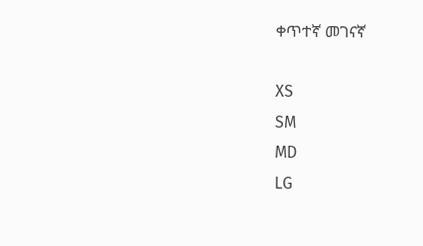ቀጥተኛ መገናኛ

XS
SM
MD
LG